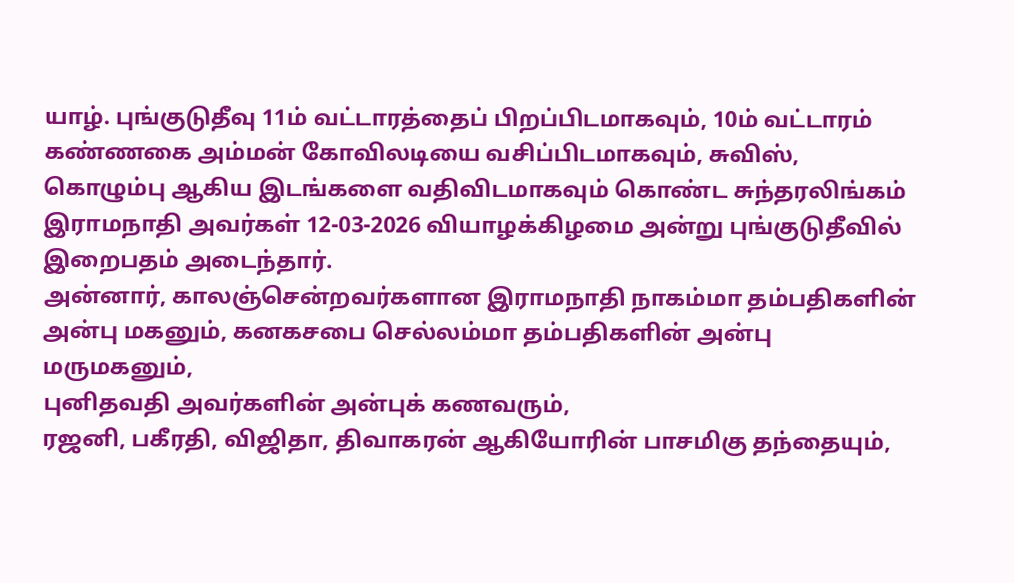யாழ். புங்குடுதீவு 11ம் வட்டாரத்தைப் பிறப்பிடமாகவும், 10ம் வட்டாரம் கண்ணகை அம்மன் கோவிலடியை வசிப்பிடமாகவும், சுவிஸ், கொழும்பு ஆகிய இடங்களை வதிவிடமாகவும் கொண்ட சுந்தரலிங்கம் இராமநாதி அவர்கள் 12-03-2026 வியாழக்கிழமை அன்று புங்குடுதீவில் இறைபதம் அடைந்தார்.
அன்னார், காலஞ்சென்றவர்களான இராமநாதி நாகம்மா தம்பதிகளின் அன்பு மகனும், கனகசபை செல்லம்மா தம்பதிகளின் அன்பு மருமகனும்,
புனிதவதி அவர்களின் அன்புக் கணவரும்,
ரஜனி, பகீரதி, விஜிதா, திவாகரன் ஆகியோரின் பாசமிகு தந்தையும்,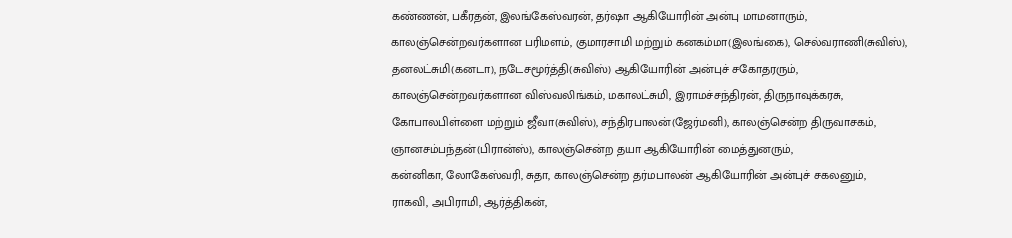கண்ணன், பகீரதன், இலங்கேஸ்வரன், தர்ஷா ஆகியோரின் அன்பு மாமனாரும்,
காலஞ்சென்றவர்களான பரிமளம், குமாரசாமி மற்றும் கனகம்மா(இலங்கை), செல்வராணி(சுவிஸ்), தனலட்சுமி(கனடா), நடேசமூர்த்தி(சுவிஸ்) ஆகியோரின் அன்புச் சகோதரரும்,
காலஞ்சென்றவர்களான விஸ்வலிங்கம், மகாலட்சுமி, இராமச்சந்திரன், திருநாவுக்கரசு, கோபாலபிள்ளை மற்றும் ஜீவா(சுவிஸ்), சந்திரபாலன்(ஜேர்மனி), காலஞ்சென்ற திருவாசகம், ஞானசம்பந்தன்(பிரான்ஸ்), காலஞ்சென்ற தயா ஆகியோரின் மைத்துனரும்,
கன்னிகா, லோகேஸ்வரி, சுதா, காலஞ்சென்ற தர்மபாலன் ஆகியோரின் அன்புச் சகலனும்,
ராகவி, அபிராமி, ஆர்த்திகன்,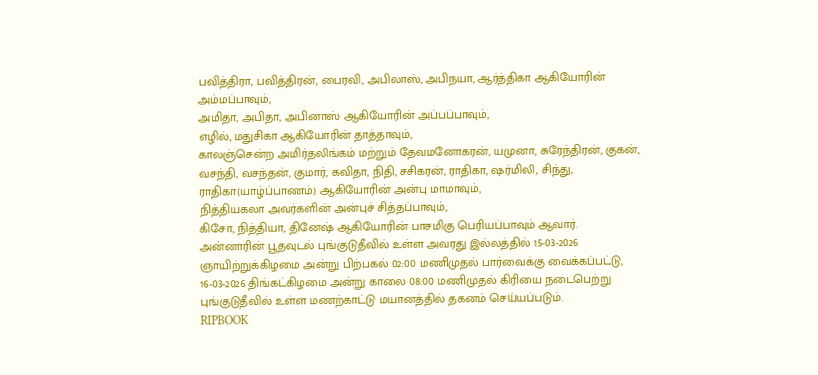பவித்திரா, பவித்திரன், பைரவி, அபிலாஸ், அபிநயா, ஆர்த்திகா ஆகியோரின் அம்மப்பாவும்,
அமிதா, அபிதா, அபினாஸ் ஆகியோரின் அப்பப்பாவும்,
எழில், மதுசிகா ஆகியோரின் தாத்தாவும்,
காலஞ்சென்ற அமிர்தலிங்கம் மற்றும் தேவமனோகரன், யமுனா, சுரேந்திரன், குகன், வசந்தி, வசந்தன், குமார், கவிதா, நிதி, சசிகரன், ராதிகா, ஷர்மிலி, சிந்து, ராதிகா(யாழ்ப்பாணம்) ஆகியோரின் அன்பு மாமாவும்,
நித்தியகலா அவர்களின் அன்புச் சித்தப்பாவும்,
கிசோ, நித்தியா, தினேஷ் ஆகியோரின் பாசமிகு பெரியப்பாவும் ஆவார்.
அன்னாரின் பூதவுடல் புங்குடுதீவில் உள்ள அவரது இல்லத்தில் 15-03-2026 ஞாயிற்றுக்கிழமை அன்று பிற்பகல் 02:00 மணிமுதல் பார்வைக்கு வைக்கப்பட்டு, 16-03-2026 திங்கட்கிழமை அன்று காலை 08:00 மணிமுதல் கிரியை நடைபெற்று புங்குடுதீவில் உள்ள மணற்காட்டு மயானத்தில் தகனம் செய்யப்படும்.
RIPBOOK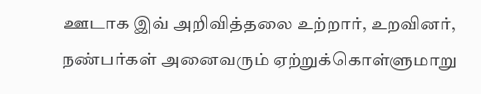ஊடாக இவ் அறிவித்தலை உற்றார், உறவினர், நண்பர்கள் அனைவரும் ஏற்றுக்கொள்ளுமாறு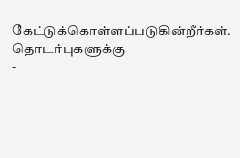கேட்டுக்கொள்ளப்படுகின்றீர்கள்.
தொடர்புகளுக்கு
-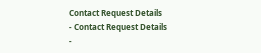Contact Request Details
- Contact Request Details
-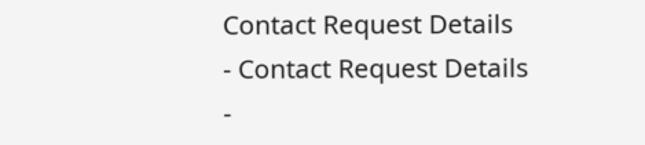Contact Request Details
- Contact Request Details
-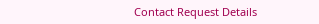Contact Request Details